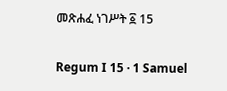መጽሐፈ ነገሥት ፩ 15

Regum I 15 · 1 Samuel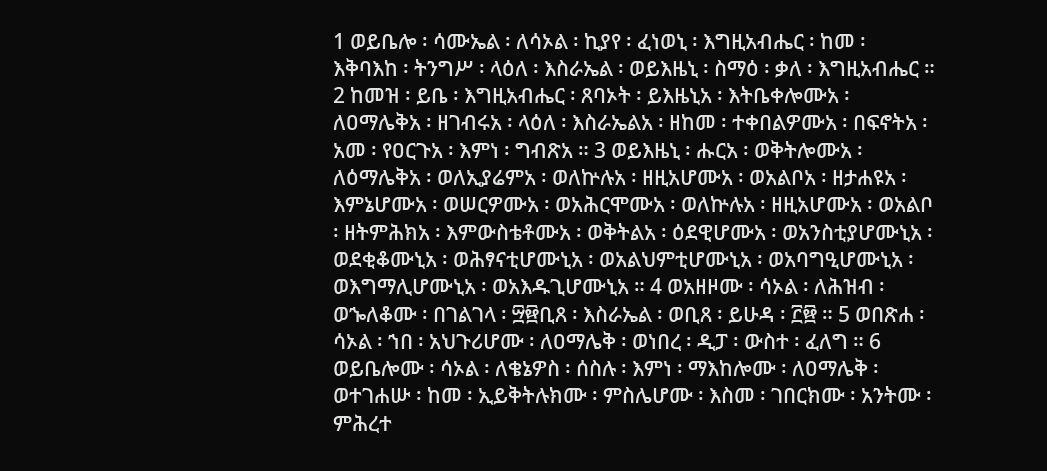1 ወይቤሎ ፡ ሳሙኤል ፡ ለሳኦል ፡ ኪያየ ፡ ፈነወኒ ፡ እግዚአብሔር ፡ ከመ ፡ እቅባእከ ፡ ትንግሥ ፡ ላዕለ ፡ እስራኤል ፡ ወይእዜኒ ፡ ስማዕ ፡ ቃለ ፡ እግዚአብሔር ። 2 ከመዝ ፡ ይቤ ፡ እግዚአብሔር ፡ ጸባኦት ፡ ይእዜኒአ ፡ እትቤቀሎሙአ ፡ ለዐማሌቅአ ፡ ዘገብሩአ ፡ ላዕለ ፡ እስራኤልአ ፡ ዘከመ ፡ ተቀበልዎሙአ ፡ በፍኖትአ ፡ አመ ፡ የዐርጉአ ፡ እምነ ፡ ግብጽአ ። 3 ወይእዜኒ ፡ ሑርአ ፡ ወቅትሎሙአ ፡ ለዕማሌቅአ ፡ ወለኢያሬምአ ፡ ወለኵሉአ ፡ ዘዚአሆሙአ ፡ ወአልቦአ ፡ ዘታሐዩአ ፡ እምኔሆሙአ ፡ ወሠርዎሙአ ፡ ወአሕርሞሙአ ፡ ወለኵሉአ ፡ ዘዚአሆሙአ ፡ ወአልቦ ፡ ዘትምሕክአ ፡ እምውስቴቶሙአ ፡ ወቅትልአ ፡ ዕደዊሆሙአ ፡ ወአንስቲያሆሙኒአ ፡ ወደቂቆሙኒአ ፡ ወሕፃናቲሆሙኒአ ፡ ወአልህምቲሆሙኒአ ፡ ወአባግዒሆሙኒአ ፡ ወእግማሊሆሙኒአ ፡ ወአእዱጊሆሙኒአ ። 4 ወአዘዞሙ ፡ ሳኦል ፡ ለሕዝብ ፡ ወኈለቆሙ ፡ በገልገላ ፡ ፵፼ቢጸ ፡ እስራኤል ፡ ወቢጸ ፡ ይሁዳ ፡ ፫፼ ። 5 ወበጽሐ ፡ ሳኦል ፡ ኀበ ፡ አህጉሪሆሙ ፡ ለዐማሌቅ ፡ ወነበረ ፡ ዲፓ ፡ ውስተ ፡ ፈለግ ። 6 ወይቤሎሙ ፡ ሳኦል ፡ ለቄኔዎስ ፡ ሰስሉ ፡ እምነ ፡ ማእከሎሙ ፡ ለዐማሌቅ ፡ ወተገሐሡ ፡ ከመ ፡ ኢይቅትሉክሙ ፡ ምስሌሆሙ ፡ እስመ ፡ ገበርክሙ ፡ አንትሙ ፡ ምሕረተ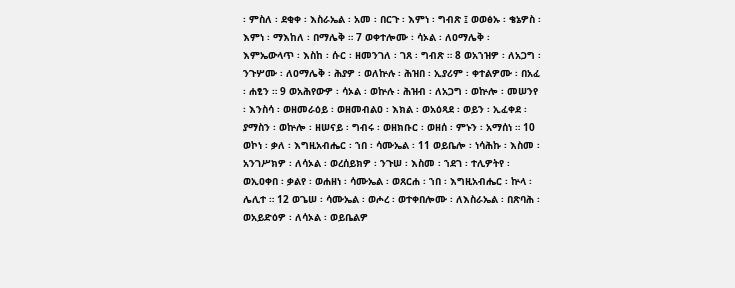፡ ምስለ ፡ ደቂቀ ፡ እስራኤል ፡ አመ ፡ በርጉ ፡ እምነ ፡ ግብጽ ፤ ወወፅኡ ፡ ቄኔዎስ ፡ እምነ ፡ ማእከለ ፡ በማሌቅ ። 7 ወቀተሎሙ ፡ ሳኦል ፡ ለዐማሌቅ ፡ እምኤውላጥ ፡ እስከ ፡ ሱር ፡ ዘመንገለ ፡ ገጸ ፡ ግብጽ ። 8 ወአኀዝዎ ፡ ለአጋግ ፡ ንጉሦሙ ፡ ለዐማሌቅ ፡ ሕያዎ ፡ ወለኵሉ ፡ ሕዝበ ፡ ኢያሪም ፡ ቀተልዎሙ ፡ በአፈ ፡ ሐፂን ። 9 ወአሕየውዎ ፡ ሳኦል ፡ ወኵሉ ፡ ሕዝብ ፡ ለአጋግ ፡ ወኵሎ ፡ መሠንየ ፡ እንስሳ ፡ ወዘመራዕይ ፡ ወዘመብልዐ ፡ እክል ፡ ወአዕጻደ ፡ ወይን ፡ ኢፈቀደ ፡ ያማስን ፡ ወኵሎ ፡ ዘሠናይ ፡ ግብሩ ፡ ወዘክቡር ፡ ወዘሰ ፡ ምኑን ፡ አማሰነ ። 10 ወኮነ ፡ ቃለ ፡ እግዚአብሔር ፡ ኀበ ፡ ሳሙኤል ፡ 11 ወይቤሎ ፡ ነሳሕኩ ፡ እስመ ፡ አንገሥክዎ ፡ ለሳኦል ፡ ወረሰይክዎ ፡ ንጉሠ ፡ እስመ ፡ ኀደገ ፡ ተሊዎትየ ፡ ወኢዐቀበ ፡ ቃልየ ፡ ወሐዘነ ፡ ሳሙኤል ፡ ወጸርሐ ፡ ኀበ ፡ እግዚአብሔር ፡ ኵላ ፡ ሌሊተ ። 12 ወጌሠ ፡ ሳሙኤል ፡ ወሖረ ፡ ወተቀበሎሙ ፡ ለእስራኤል ፡ በጽባሕ ፡ ወአይድዕዎ ፡ ለሳኦል ፡ ወይቤልዎ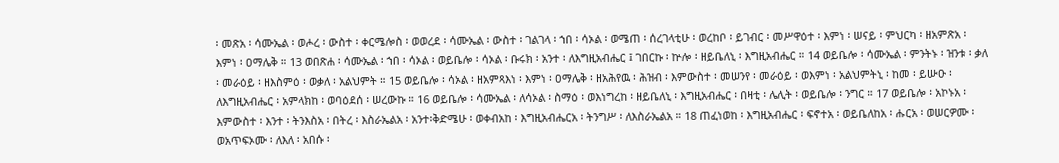፡ መጽአ ፡ ሳሙኤል ፡ ወሖረ ፡ ውስተ ፡ ቀርሜሎስ ፡ ወወረደ ፡ ሳሙኤል ፡ ውስተ ፡ ገልገላ ፡ ኀበ ፡ ሳኦል ፡ ወሜጠ ፡ ሰረገላቲሁ ፡ ወረከቦ ፡ ይገብር ፡ መሥዋዕተ ፡ እምነ ፡ ሠናይ ፡ ምህርካ ፡ ዘአምጽአ ፡ እምነ ፡ ዐማሌቅ ። 13 ወበጽሐ ፡ ሳሙኤል ፡ ኀበ ፡ ሳኦል ፡ ወይቤሎ ፡ ሳኦል ፡ ቡሩክ ፡ አንተ ፡ ለእግዚአብሔር ፤ ገበርኩ ፡ ኵሎ ፡ ዘይቤለኒ ፡ እግዚአብሔር ። 14 ወይቤሎ ፡ ሳሙኤል ፡ ምንትኑ ፡ ዝንቱ ፡ ቃለ ፡ መራዕይ ፡ ዘእስምዕ ፡ ወቃለ ፡ አልህምት ። 15 ወይቤሎ ፡ ሳኦል ፡ ዘአምጻእነ ፡ እምነ ፡ ዐማሌቅ ፡ ዘአሕየዉ ፡ ሕዝብ ፡ እምውስተ ፡ መሠንየ ፡ መራዕይ ፡ ወእምነ ፡ አልህምትኒ ፡ ከመ ፡ ይሡዑ ፡ ለእግዚአብሔር ፡ አምላክከ ፡ ወባዕደሰ ፡ ሠረውኩ ። 16 ወይቤሎ ፡ ሳሙኤል ፡ ለሳኦል ፡ ስማዕ ፡ ወእነግረከ ፡ ዘይቤለኒ ፡ እግዚአብሔር ፡ በዛቲ ፡ ሌሊት ፡ ወይቤሎ ፡ ንግር ። 17 ወይቤሎ ፡ አኮኑአ ፡ እምውስተ ፡ እንተ ፡ ትንእስአ ፡ በትረ ፡ እስራኤልአ ፡ አንተ፡ቅድሜሁ ፡ ወቀብአከ ፡ እግዚአብሔርአ ፡ ትንግሥ ፡ ለእስራኤልአ ። 18 ጠፈነወከ ፡ እግዚአብሔር ፡ ፍኖተአ ፡ ወይቤለከአ ፡ ሑርአ ፡ ወሠርዎሙ ፡ ወአጥፍኦሙ ፡ ለእለ ፡ አበሱ ፡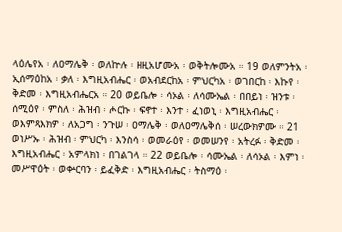ላዕሌየአ ፡ ለዐማሌቅ ፡ ወለኵሉ ፡ ዘዚአሆሙአ ፡ ወቅትሎሙአ ። 19 ወለምንትአ ፡ ኢሰማዕከአ ፡ ቃለ ፡ እግዚአብሔር ፡ ወአብደርከአ ፡ ምህርካአ ፡ ወገበርከ ፡ እኩየ ፡ ቅድመ ፡ እግዚአብሔርአ ። 20 ወይቤሎ ፡ ሳኦል ፡ ለሳሙኤል ፡ በበይነ ፡ ዝንቱ ፡ ሰሚዕየ ፡ ምስለ ፡ ሕዝብ ፡ ሖርኩ ፡ ፍኖተ ፡ እንተ ፡ ፈነወኒ ፡ እግዚአብሔር ፡ ወእምጻእክዎ ፡ ለአጋግ ፡ ንጉሠ ፡ ዐማሌቅ ፡ ወለዐማሌቅሰ ፡ ሠረውክዎሙ ። 21 ወነሥኡ ፡ ሕዝብ ፡ ምህርካ ፡ እንስሳ ፡ ወመራዕየ ፡ ወመሠንየ ፡ አትረፉ ፡ ቅድመ ፡ እግዚአብሔር ፡ አምላክነ ፡ በገልገላ ። 22 ወይቤሎ ፡ ሳሙኤል ፡ ለሳኦል ፡ እምነ ፡ መሥዋዕት ፡ ወቍርባን ፡ ይፈቅድ ፡ እግዚአብሔር ፡ ትስማዕ ፡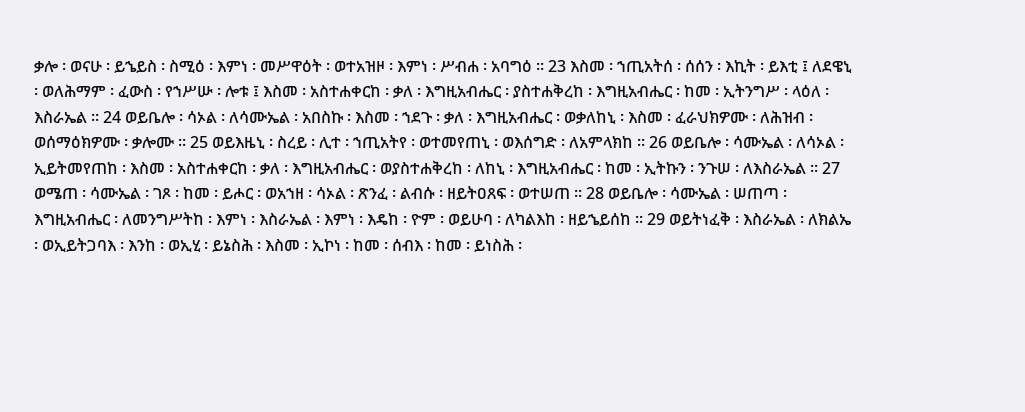ቃሎ ፡ ወናሁ ፡ ይኄይስ ፡ ስሚዕ ፡ እምነ ፡ መሥዋዕት ፡ ወተአዝዞ ፡ እምነ ፡ ሥብሐ ፡ አባግዕ ። 23 እስመ ፡ ኀጢአትሰ ፡ ሰሰን ፡ እኪት ፡ ይእቲ ፤ ለደዌኒ ፡ ወለሕማም ፡ ፈውስ ፡ የኀሥሡ ፡ ሎቱ ፤ እስመ ፡ አስተሐቀርከ ፡ ቃለ ፡ እግዚአብሔር ፡ ያስተሐቅረከ ፡ እግዚአብሔር ፡ ከመ ፡ ኢትንግሥ ፡ ላዕለ ፡ እስራኤል ። 24 ወይቤሎ ፡ ሳኦል ፡ ለሳሙኤል ፡ አበስኩ ፡ እስመ ፡ ኀደጉ ፡ ቃለ ፡ እግዚአብሔር ፡ ወቃለከኒ ፡ እስመ ፡ ፈራህክዎሙ ፡ ለሕዝብ ፡ ወሰማዕክዎሙ ፡ ቃሎሙ ። 25 ወይእዜኒ ፡ ስረይ ፡ ሊተ ፡ ኀጢአትየ ፡ ወተመየጠኒ ፡ ወእሰግድ ፡ ለአምላክከ ። 26 ወይቤሎ ፡ ሳሙኤል ፡ ለሳኦል ፡ ኢይትመየጠከ ፡ እስመ ፡ አስተሐቀርከ ፡ ቃለ ፡ እግዚአብሔር ፡ ወያስተሐቅረከ ፡ ለከኒ ፡ እግዚአብሔር ፡ ከመ ፡ ኢትኩን ፡ ንጉሠ ፡ ለእስራኤል ። 27 ወሜጠ ፡ ሳሙኤል ፡ ገጾ ፡ ከመ ፡ ይሖር ፡ ወአኀዘ ፡ ሳኦል ፡ ጽንፈ ፡ ልብሱ ፡ ዘይትዐጸፍ ፡ ወተሠጠ ። 28 ወይቤሎ ፡ ሳሙኤል ፡ ሠጠጣ ፡ እግዚአብሔር ፡ ለመንግሥትከ ፡ እምነ ፡ እስራኤል ፡ እምነ ፡ እዴከ ፡ ዮም ፡ ወይሁባ ፡ ለካልእከ ፡ ዘይኄይሰከ ። 29 ወይትነፈቅ ፡ እስራኤል ፡ ለክልኤ ፡ ወኢይትጋባእ ፡ እንከ ፡ ወኢሂ ፡ ይኔስሕ ፡ እስመ ፡ ኢኮነ ፡ ከመ ፡ ሰብእ ፡ ከመ ፡ ይነስሕ ፡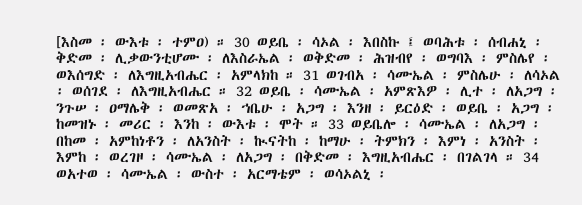[እስመ ፡ ውእቱ ፡ ተምዐ) ። 30 ወይቤ ፡ ሳኦል ፡ እበስኩ ፤ ወባሕቱ ፡ ሰብሐኒ ፡ ቅድመ ፡ ሊቃውንቲሆሙ ፡ ለእስራኤል ፡ ወቅድመ ፡ ሕዝብየ ፡ ወግባእ ፡ ምስሌየ ፡ ወእሰግድ ፡ ለእግዚአብሔር ፡ አምላክከ ። 31 ወገብአ ፡ ሳሙኤል ፡ ምስሌሁ ፡ ለሳኦል ፡ ወሰገደ ፡ ለእግዚአብሔር ። 32 ወይቤ ፡ ሳሙኤል ፡ አምጽእዎ ፡ ሊተ ፡ ለአጋግ ፡ ንጉሠ ፡ ዐማሌቅ ፡ ወመጽአ ፡ ኀቤሁ ፡ አጋግ ፡ እንዘ ፡ ይርዕድ ፡ ወይቤ ፡ አጋግ ፡ ከመዝኑ ፡ መሪር ፡ እንከ ፡ ውእቱ ፡ ሞት ። 33 ወይቤሎ ፡ ሳሙኤል ፡ ለአጋግ ፡ በከመ ፡ አምከነቶን ፡ ለአንስት ፡ ኲናትከ ፡ ከማሁ ፡ ትምክን ፡ እምነ ፡ አንስት ፡ እምከ ፡ ወረገዞ ፡ ሳሙኤል ፡ ለአጋግ ፡ በቅድመ ፡ እግዚአብሔር ፡ በገልገላ ። 34 ወአተወ ፡ ሳሙኤል ፡ ውስተ ፡ አርማቴም ፡ ወሳኦልኒ ፡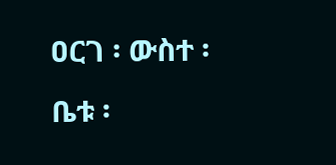ዐርገ ፡ ውስተ ፡ ቤቱ ፡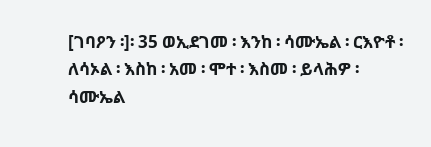[ገባዖን ፡]፡ 35 ወኢደገመ ፡ እንከ ፡ ሳሙኤል ፡ ርእዮቶ ፡ ለሳኦል ፡ እስከ ፡ አመ ፡ ሞተ ፡ እስመ ፡ ይላሕዎ ፡ ሳሙኤል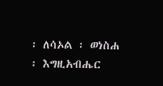፡ ለሳኦል ፡ ወነስሐ ፡ እግዚአብሔር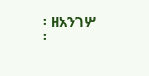፡ ዘአንገሦ ፡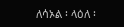ለሳኦል ፡ ላዕለ ፡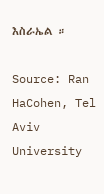እስራኤል ።

Source: Ran HaCohen, Tel Aviv University